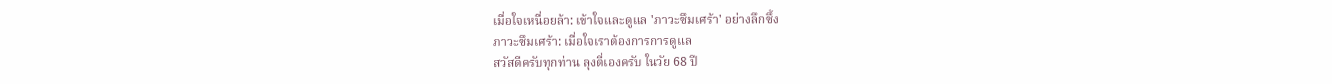เมื่อใจเหนื่อยล้า: เข้าใจและดูแล 'ภาวะซึมเศร้า' อย่างลึกซึ้ง
ภาวะซึมเศร้า: เมื่อใจเราต้องการการดูแล
สวัสดีครับทุกท่าน ลุงตี่เองครับ ในวัย 68 ปี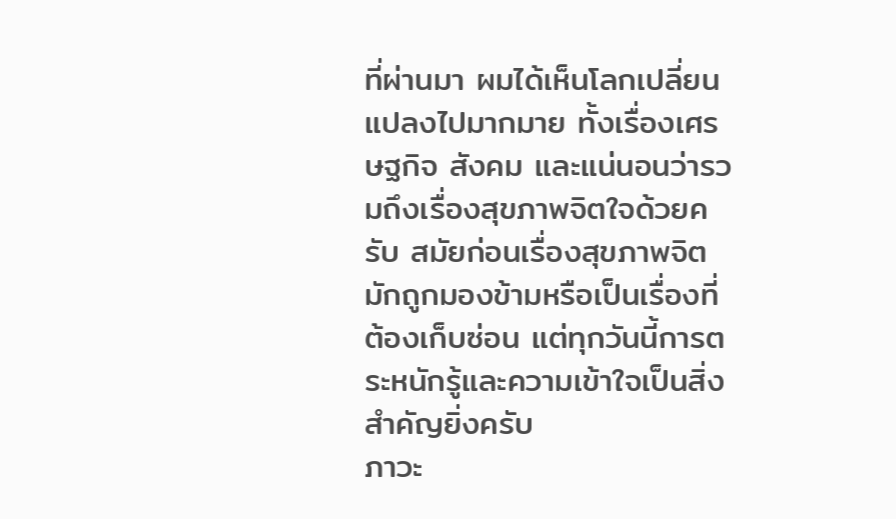ที่ผ่านมา ผมได้เห็นโลกเปลี่ยนแปลงไปมากมาย ทั้งเรื่องเศรษฐกิจ สังคม และแน่นอนว่ารวมถึงเรื่องสุขภาพจิตใจด้วยครับ สมัยก่อนเรื่องสุขภาพจิตมักถูกมองข้ามหรือเป็นเรื่องที่ต้องเก็บซ่อน แต่ทุกวันนี้การตระหนักรู้และความเข้าใจเป็นสิ่งสำคัญยิ่งครับ
ภาวะ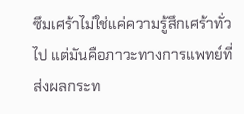ซึมเศร้าไม่ใช่แค่ความรู้สึกเศร้าทั่วไป แต่มันคือภาวะทางการแพทย์ที่ส่งผลกระท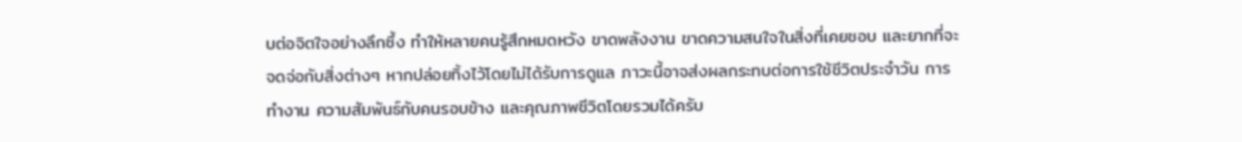บต่อจิตใจอย่างลึกซึ้ง ทำให้หลายคนรู้สึกหมดหวัง ขาดพลังงาน ขาดความสนใจในสิ่งที่เคยชอบ และยากที่จะจดจ่อกับสิ่งต่างๆ หากปล่อยทิ้งไว้โดยไม่ได้รับการดูแล ภาวะนี้อาจส่งผลกระทบต่อการใช้ชีวิตประจำวัน การทำงาน ความสัมพันธ์กับคนรอบข้าง และคุณภาพชีวิตโดยรวมได้ครับ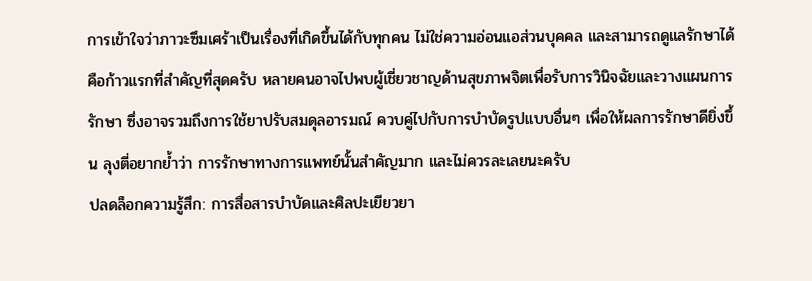การเข้าใจว่าภาวะซึมเศร้าเป็นเรื่องที่เกิดขึ้นได้กับทุกคน ไม่ใช่ความอ่อนแอส่วนบุคคล และสามารถดูแลรักษาได้ คือก้าวแรกที่สำคัญที่สุดครับ หลายคนอาจไปพบผู้เชี่ยวชาญด้านสุขภาพจิตเพื่อรับการวินิจฉัยและวางแผนการรักษา ซึ่งอาจรวมถึงการใช้ยาปรับสมดุลอารมณ์ ควบคู่ไปกับการบำบัดรูปแบบอื่นๆ เพื่อให้ผลการรักษาดียิ่งขึ้น ลุงตี่อยากย้ำว่า การรักษาทางการแพทย์นั้นสำคัญมาก และไม่ควรละเลยนะครับ
ปลดล็อกความรู้สึก: การสื่อสารบำบัดและศิลปะเยียวยา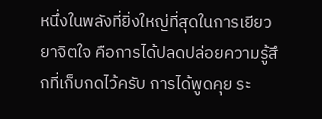หนึ่งในพลังที่ยิ่งใหญ่ที่สุดในการเยียวยาจิตใจ คือการได้ปลดปล่อยความรู้สึกที่เก็บกดไว้ครับ การได้พูดคุย ระ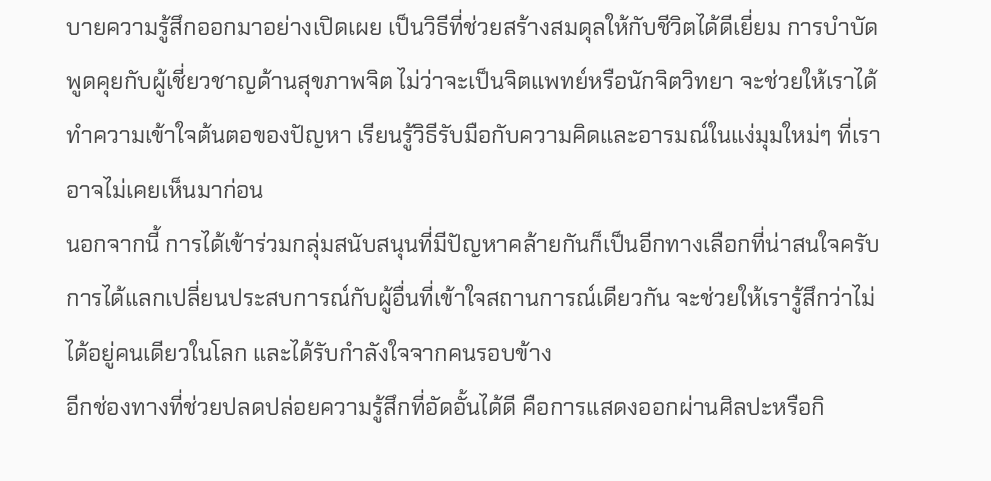บายความรู้สึกออกมาอย่างเปิดเผย เป็นวิธีที่ช่วยสร้างสมดุลให้กับชีวิตได้ดีเยี่ยม การบำบัดพูดคุยกับผู้เชี่ยวชาญด้านสุขภาพจิต ไม่ว่าจะเป็นจิตแพทย์หรือนักจิตวิทยา จะช่วยให้เราได้ทำความเข้าใจต้นตอของปัญหา เรียนรู้วิธีรับมือกับความคิดและอารมณ์ในแง่มุมใหม่ๆ ที่เราอาจไม่เคยเห็นมาก่อน
นอกจากนี้ การได้เข้าร่วมกลุ่มสนับสนุนที่มีปัญหาคล้ายกันก็เป็นอีกทางเลือกที่น่าสนใจครับ การได้แลกเปลี่ยนประสบการณ์กับผู้อื่นที่เข้าใจสถานการณ์เดียวกัน จะช่วยให้เรารู้สึกว่าไม่ได้อยู่คนเดียวในโลก และได้รับกำลังใจจากคนรอบข้าง
อีกช่องทางที่ช่วยปลดปล่อยความรู้สึกที่อัดอั้นได้ดี คือการแสดงออกผ่านศิลปะหรือกิ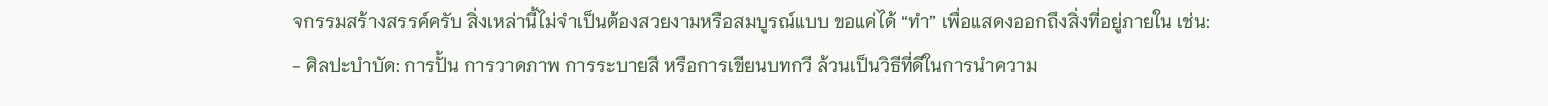จกรรมสร้างสรรค์ครับ สิ่งเหล่านี้ไม่จำเป็นต้องสวยงามหรือสมบูรณ์แบบ ขอแค่ได้ “ทำ” เพื่อแสดงออกถึงสิ่งที่อยู่ภายใน เช่น:
- ศิลปะบำบัด: การปั้น การวาดภาพ การระบายสี หรือการเขียนบทกวี ล้วนเป็นวิธีที่ดีในการนำความ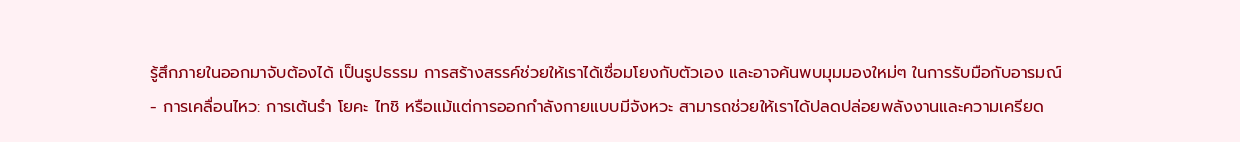รู้สึกภายในออกมาจับต้องได้ เป็นรูปธรรม การสร้างสรรค์ช่วยให้เราได้เชื่อมโยงกับตัวเอง และอาจค้นพบมุมมองใหม่ๆ ในการรับมือกับอารมณ์
- การเคลื่อนไหว: การเต้นรำ โยคะ ไทชิ หรือแม้แต่การออกกำลังกายแบบมีจังหวะ สามารถช่วยให้เราได้ปลดปล่อยพลังงานและความเครียด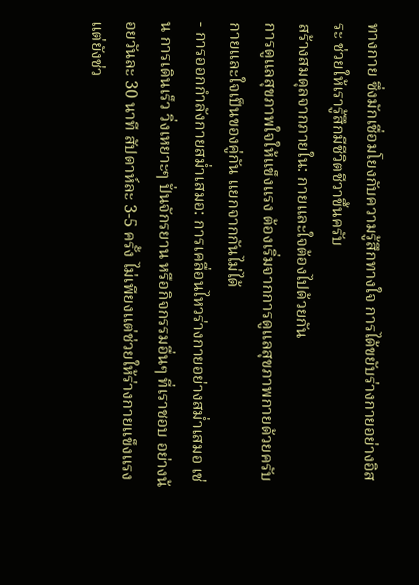ทางกาย ซึ่งมักเชื่อมโยงกับความรู้สึกทางใจ การได้ขยับร่างกายอย่างอิสระ ช่วยให้เรารู้สึกมีชีวิตชีวาขึ้นครับ
สร้างสมดุลจากภายใน: กายและใจต้องไปด้วยกัน
การดูแลสุขภาพใจให้แข็งแรง ต้องเริ่มจากการดูแลสุขภาพกายด้วยครับ กายและใจเป็นของคู่กัน แยกจากกันไม่ได้
- การออกกำลังกายสม่ำเสมอ: การเคลื่อนไหวร่างกายอย่างสม่ำเสมอ เช่น การเดินเร็ว วิ่งเหยาะๆ ปั่นจักรยาน หรือกิจกรรมอื่นๆ ที่เราชอบ อย่างน้อยวันละ 30 นาที สัปดาห์ละ 3-5 ครั้ง ไม่เพียงแต่ช่วยให้ร่างกายแข็งแรง แต่ยังช่ว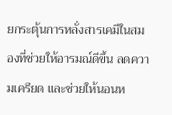ยกระตุ้นการหลั่งสารเคมีในสมองที่ช่วยให้อารมณ์ดีขึ้น ลดความเครียด และช่วยให้นอนห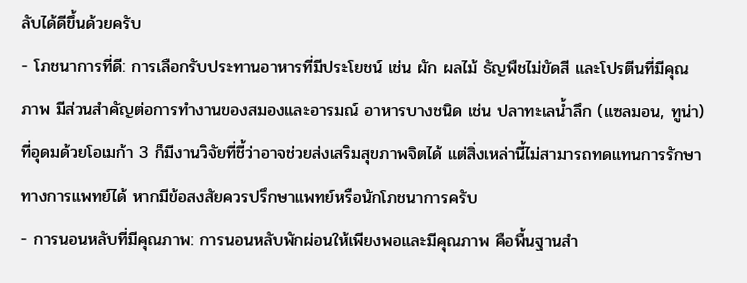ลับได้ดีขึ้นด้วยครับ
- โภชนาการที่ดี: การเลือกรับประทานอาหารที่มีประโยชน์ เช่น ผัก ผลไม้ ธัญพืชไม่ขัดสี และโปรตีนที่มีคุณภาพ มีส่วนสำคัญต่อการทำงานของสมองและอารมณ์ อาหารบางชนิด เช่น ปลาทะเลน้ำลึก (แซลมอน, ทูน่า) ที่อุดมด้วยโอเมก้า 3 ก็มีงานวิจัยที่ชี้ว่าอาจช่วยส่งเสริมสุขภาพจิตได้ แต่สิ่งเหล่านี้ไม่สามารถทดแทนการรักษาทางการแพทย์ได้ หากมีข้อสงสัยควรปรึกษาแพทย์หรือนักโภชนาการครับ
- การนอนหลับที่มีคุณภาพ: การนอนหลับพักผ่อนให้เพียงพอและมีคุณภาพ คือพื้นฐานสำ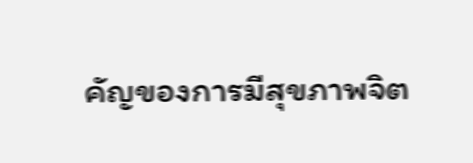คัญของการมีสุขภาพจิต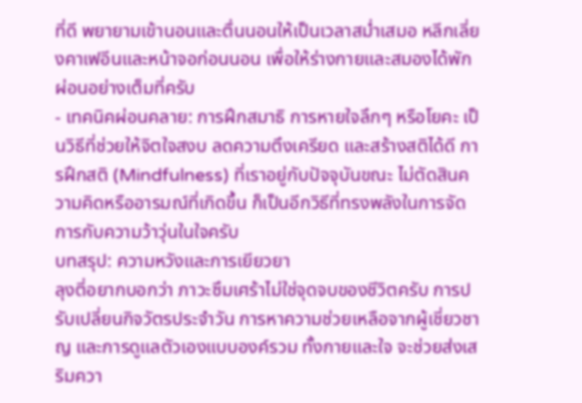ที่ดี พยายามเข้านอนและตื่นนอนให้เป็นเวลาสม่ำเสมอ หลีกเลี่ยงคาเฟอีนและหน้าจอก่อนนอน เพื่อให้ร่างกายและสมองได้พักผ่อนอย่างเต็มที่ครับ
- เทคนิคผ่อนคลาย: การฝึกสมาธิ การหายใจลึกๆ หรือโยคะ เป็นวิธีที่ช่วยให้จิตใจสงบ ลดความตึงเครียด และสร้างสติได้ดี การฝึกสติ (Mindfulness) ที่เราอยู่กับปัจจุบันขณะ ไม่ตัดสินความคิดหรืออารมณ์ที่เกิดขึ้น ก็เป็นอีกวิธีที่ทรงพลังในการจัดการกับความว้าวุ่นในใจครับ
บทสรุป: ความหวังและการเยียวยา
ลุงตี่อยากบอกว่า ภาวะซึมเศร้าไม่ใช่จุดจบของชีวิตครับ การปรับเปลี่ยนกิจวัตรประจำวัน การหาความช่วยเหลือจากผู้เชี่ยวชาญ และการดูแลตัวเองแบบองค์รวม ทั้งกายและใจ จะช่วยส่งเสริมควา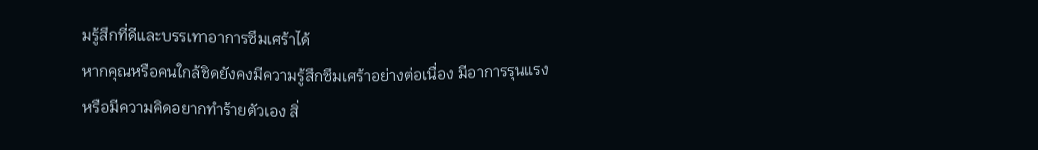มรู้สึกที่ดีและบรรเทาอาการซึมเศร้าได้
หากคุณหรือคนใกล้ชิดยังคงมีความรู้สึกซึมเศร้าอย่างต่อเนื่อง มีอาการรุนแรง หรือมีความคิดอยากทำร้ายตัวเอง สิ่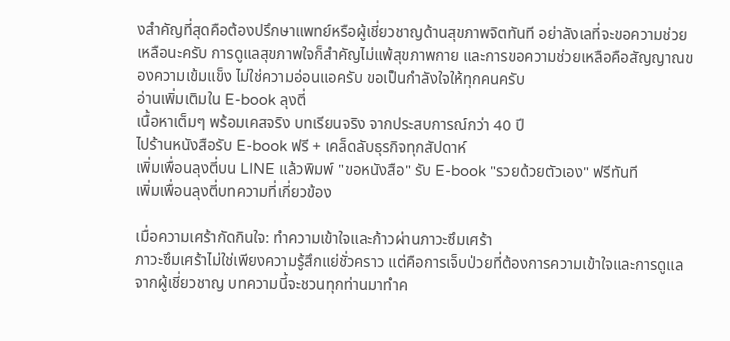งสำคัญที่สุดคือต้องปรึกษาแพทย์หรือผู้เชี่ยวชาญด้านสุขภาพจิตทันที อย่าลังเลที่จะขอความช่วยเหลือนะครับ การดูแลสุขภาพใจก็สำคัญไม่แพ้สุขภาพกาย และการขอความช่วยเหลือคือสัญญาณของความเข้มแข็ง ไม่ใช่ความอ่อนแอครับ ขอเป็นกำลังใจให้ทุกคนครับ
อ่านเพิ่มเติมใน E-book ลุงตี่
เนื้อหาเต็มๆ พร้อมเคสจริง บทเรียนจริง จากประสบการณ์กว่า 40 ปี
ไปร้านหนังสือรับ E-book ฟรี + เคล็ดลับธุรกิจทุกสัปดาห์
เพิ่มเพื่อนลุงตี่บน LINE แล้วพิมพ์ "ขอหนังสือ" รับ E-book "รวยด้วยตัวเอง" ฟรีทันที
เพิ่มเพื่อนลุงตี่บทความที่เกี่ยวข้อง

เมื่อความเศร้ากัดกินใจ: ทำความเข้าใจและก้าวผ่านภาวะซึมเศร้า
ภาวะซึมเศร้าไม่ใช่เพียงความรู้สึกแย่ชั่วคราว แต่คือการเจ็บป่วยที่ต้องการความเข้าใจและการดูแลจากผู้เชี่ยวชาญ บทความนี้จะชวนทุกท่านมาทำค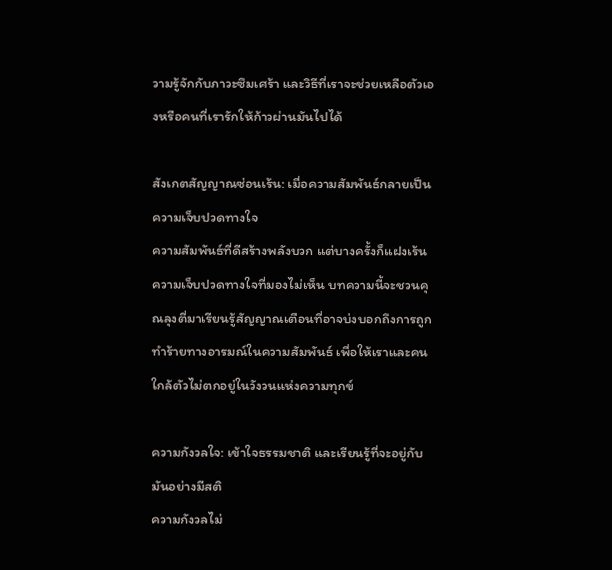วามรู้จักกับภาวะซึมเศร้า และวิธีที่เราจะช่วยเหลือตัวเองหรือคนที่เรารักให้ก้าวผ่านมันไปได้

สังเกตสัญญาณซ่อนเร้น: เมื่อความสัมพันธ์กลายเป็นความเจ็บปวดทางใจ
ความสัมพันธ์ที่ดีสร้างพลังบวก แต่บางครั้งก็แฝงเร้นความเจ็บปวดทางใจที่มองไม่เห็น บทความนี้จะชวนคุณลุงตี่มาเรียนรู้สัญญาณเตือนที่อาจบ่งบอกถึงการถูกทำร้ายทางอารมณ์ในความสัมพันธ์ เพื่อให้เราและคนใกล้ตัวไม่ตกอยู่ในวังวนแห่งความทุกข์

ความกังวลใจ: เข้าใจธรรมชาติ และเรียนรู้ที่จะอยู่กับมันอย่างมีสติ
ความกังวลไม่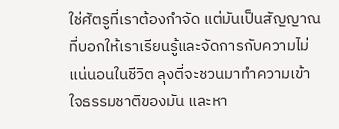ใช่ศัตรูที่เราต้องกำจัด แต่มันเป็นสัญญาณที่บอกให้เราเรียนรู้และจัดการกับความไม่แน่นอนในชีวิต ลุงตี่จะชวนมาทำความเข้าใจธรรมชาติของมัน และหา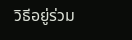วิธีอยู่ร่วม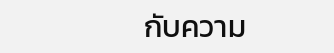กับความ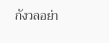กังวลอย่า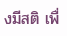งมีสติ เพื่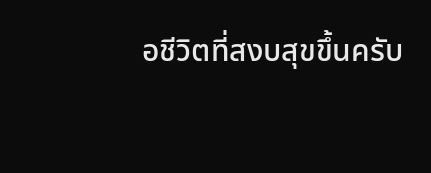อชีวิตที่สงบสุขขึ้นครับ